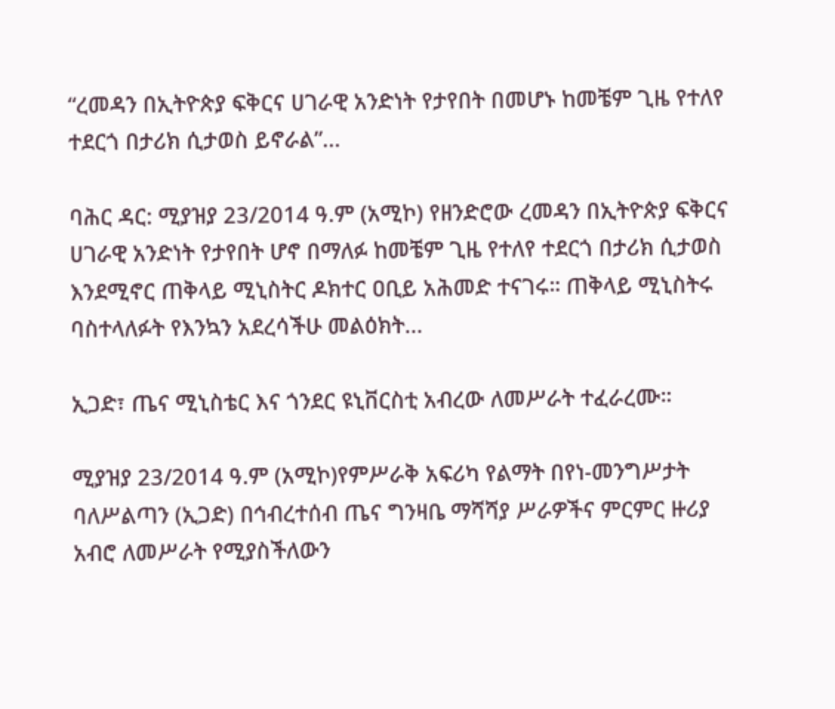“ረመዳን በኢትዮጵያ ፍቅርና ሀገራዊ አንድነት የታየበት በመሆኑ ከመቼም ጊዜ የተለየ ተደርጎ በታሪክ ሲታወስ ይኖራል”...

ባሕር ዳር: ሚያዝያ 23/2014 ዓ.ም (አሚኮ) የዘንድሮው ረመዳን በኢትዮጵያ ፍቅርና ሀገራዊ አንድነት የታየበት ሆኖ በማለፉ ከመቼም ጊዜ የተለየ ተደርጎ በታሪክ ሲታወስ እንደሚኖር ጠቅላይ ሚኒስትር ዶክተር ዐቢይ አሕመድ ተናገሩ። ጠቅላይ ሚኒስትሩ ባስተላለፉት የእንኳን አደረሳችሁ መልዕክት...

ኢጋድ፣ ጤና ሚኒስቴር እና ጎንደር ዩኒቨርስቲ አብረው ለመሥራት ተፈራረሙ።

ሚያዝያ 23/2014 ዓ.ም (አሚኮ)የምሥራቅ አፍሪካ የልማት በየነ-መንግሥታት ባለሥልጣን (ኢጋድ) በኅብረተሰብ ጤና ግንዛቤ ማሻሻያ ሥራዎችና ምርምር ዙሪያ አብሮ ለመሥራት የሚያስችለውን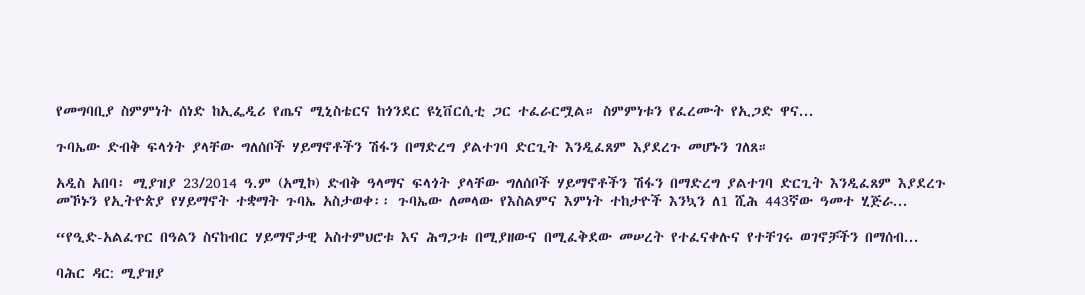የመግባቢያ ስምምነት ሰነድ ከኢፌዲሪ የጤና ሚኒስቴርና ከጎንደር ዩኒቨርሲቲ ጋር ተፈራርሟል። ስምምነቱን የፈረሙት የኢጋድ ዋና...

ጉባኤው ድብቅ ፍላጎት ያላቸው ግለሰቦች ሃይማኖቶችን ሽፋን በማድረግ ያልተገባ ድርጊት እንዲፈጸም እያደረጉ መሆኑን ገለጸ።

አዲስ አበባ፡ ሚያዝያ 23/2014 ዓ.ም (አሚኮ) ድብቅ ዓላማና ፍላጎት ያላቸው ግለሰቦች ሃይማኖቶችን ሽፋን በማድረግ ያልተገባ ድርጊት እንዲፈጸም እያደረጉ መኾኑን የኢትዮጵያ የሃይማኖት ተቋማት ጉባኤ አስታወቀ፡፡ ጉባኤው ለመላው የእስልምና እምነት ተከታዮች እንኳን ለ1 ሺሕ 443ኛው ዓመተ ሂጅራ...

“የዒድ-አልፈጥር በዓልን ስናከብር ሃይማኖታዊ አስተምህሮቱ እና ሕግጋቱ በሚያዘውና በሚፈቅደው መሠረት የተፈናቀሉና የተቸገሩ ወገኖቻችን በማሰብ...

ባሕር ዳር: ሚያዝያ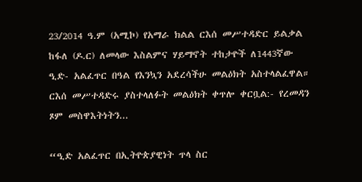23/2014 ዓ.ም (አሚኮ) የአማራ ክልል ርእሰ መሥተዳድር ይልቃል ከፋለ (ዶ.ር) ለመላው እስልምና ሃይማኖት ተከታዮች ለ1443ኛው ዒድ- አልፈጥር በዓል የእንኳን አደረሳችሁ መልዕክት አስተላልፈዋል። ርእሰ መሥተዳድሩ ያስተላለፉት መልዕክት ቀጥሎ ቀርቧል:- የረመዳን ጾም መስዋእትነትን...

“ዒድ አልፈጥር በኢትዮጵያዊነት ጥላ ስር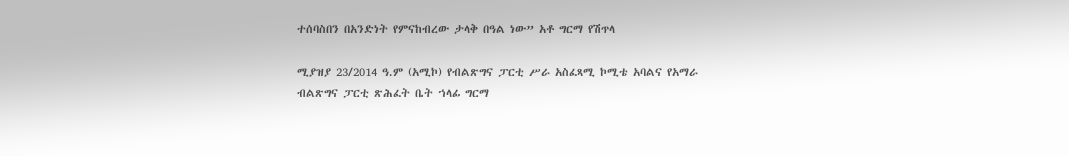ተሰባስበን በአንድነት የምናከብረው ታላቅ በዓል ነው” አቶ ግርማ የሽጥላ

ሚያዝያ 23/2014 ዓ.ም (አሚኮ) የብልጽግና ፓርቲ ሥራ አስፈጻሚ ኮሚቴ አባልና የአማራ ብልጽግና ፓርቲ ጽሕፈት ቤት ኀላፊ ግርማ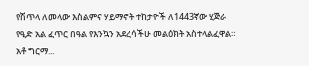የሽጥላ ለመላው እስልምና ሃይማኖት ተከታዮች ለ1443ኛው ሂጅራ የዒድ አል ፈጥር በዓል የእንኳን አደረሳችሁ መልዕክት አስተላልፈዋል። አቶ ግርማ...